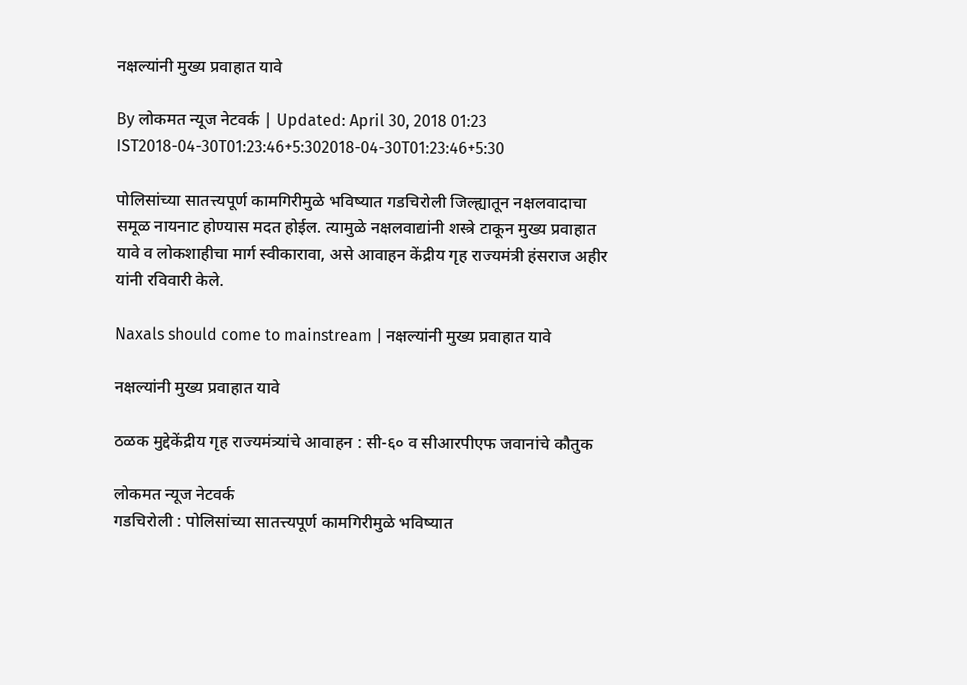नक्षल्यांनी मुख्य प्रवाहात यावे

By लोकमत न्यूज नेटवर्क | Updated: April 30, 2018 01:23 IST2018-04-30T01:23:46+5:302018-04-30T01:23:46+5:30

पोलिसांच्या सातत्त्यपूर्ण कामगिरीमुळे भविष्यात गडचिरोली जिल्ह्यातून नक्षलवादाचा समूळ नायनाट होण्यास मदत होईल. त्यामुळे नक्षलवाद्यांनी शस्त्रे टाकून मुख्य प्रवाहात यावे व लोकशाहीचा मार्ग स्वीकारावा, असे आवाहन केंद्रीय गृह राज्यमंत्री हंसराज अहीर यांनी रविवारी केले.

Naxals should come to mainstream | नक्षल्यांनी मुख्य प्रवाहात यावे

नक्षल्यांनी मुख्य प्रवाहात यावे

ठळक मुद्देकेंद्रीय गृह राज्यमंत्र्यांचे आवाहन : सी-६० व सीआरपीएफ जवानांचे कौतुक

लोकमत न्यूज नेटवर्क
गडचिरोली : पोलिसांच्या सातत्त्यपूर्ण कामगिरीमुळे भविष्यात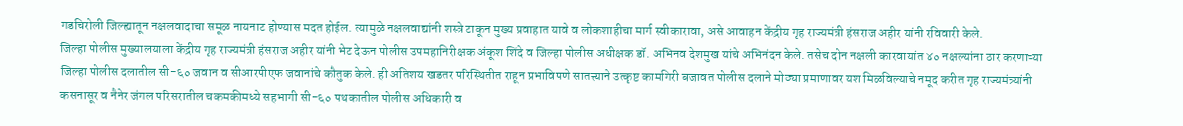गडचिरोली जिल्ह्यातून नक्षलवादाचा समूळ नायनाट होण्यास मदत होईल. त्यामुळे नक्षलवाद्यांनी शस्त्रे टाकून मुख्य प्रवाहात यावे व लोकशाहीचा मार्ग स्वीकारावा, असे आवाहन केंद्रीय गृह राज्यमंत्री हंसराज अहीर यांनी रविवारी केले.
जिल्हा पोलीस मुख्यालयाला केंद्रीय गृह राज्यमंत्री हंसराज अहीर यांनी भेट देऊन पोलीस उपमहानिरीक्षक अंकूश शिंदे व जिल्हा पोलीस अधीक्षक डॉ. अभिनव देशमुख यांचे अभिनंदन केले. तसेच दोन नक्षली कारवायांत ४० नक्षल्यांना ठार करणाऱ्या जिल्हा पोलीस दलातील सी-६० जवान व सीआरपीएफ जवानांचे कौतुक केले. ही अतिशय खडतर परिस्थितीत राहून प्रभाविपणे सातत्त्याने उत्कृष्ट कामगिरी बजावत पोलीस दलाने मोठ्या प्रमाणावर यश मिळविल्याचे नमूद करीत गृह राज्यमंत्र्यांनी कसनासूर व नैनेर जंगल परिसरातील चकमकीमध्ये सहभागी सी-६० पथकातील पोलीस अधिकारी व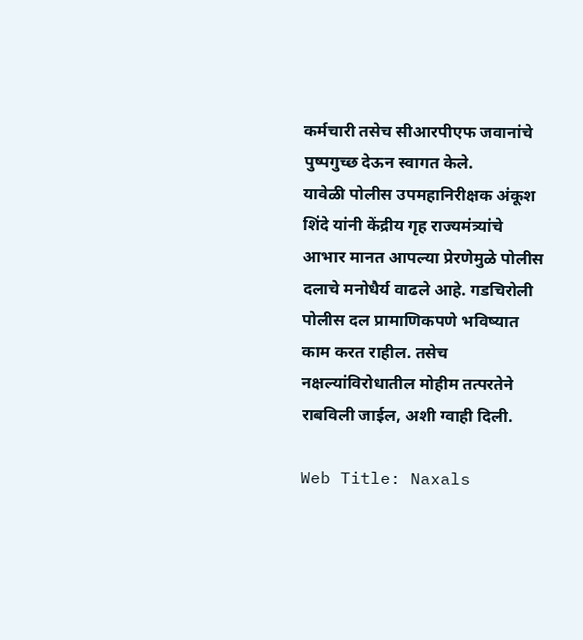कर्मचारी तसेच सीआरपीएफ जवानांचे पुष्पगुच्छ देऊन स्वागत केले.
यावेळी पोलीस उपमहानिरीक्षक अंकूश शिंदे यांनी केंद्रीय गृह राज्यमंत्र्यांचे आभार मानत आपल्या प्रेरणेमुळे पोलीस दलाचे मनोधैर्य वाढले आहे. गडचिरोली पोलीस दल प्रामाणिकपणे भविष्यात काम करत राहील. तसेच नक्षल्यांविरोधातील मोहीम तत्परतेने राबविली जाईल, अशी ग्वाही दिली.

Web Title: Naxals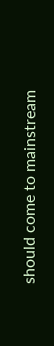should come to mainstream